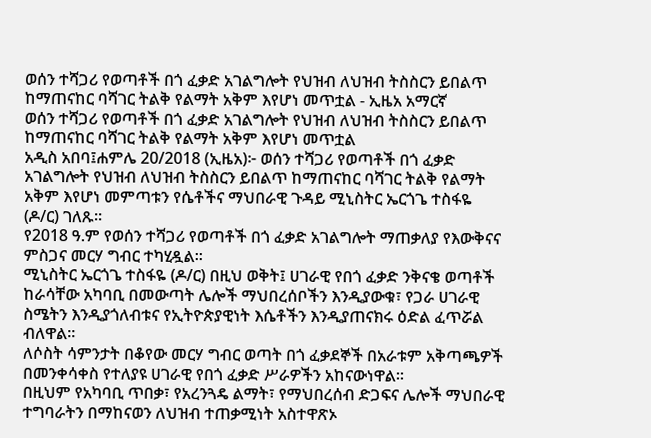ወሰን ተሻጋሪ የወጣቶች በጎ ፈቃድ አገልግሎት የህዝብ ለህዝብ ትስስርን ይበልጥ ከማጠናከር ባሻገር ትልቅ የልማት አቅም እየሆነ መጥቷል - ኢዜአ አማርኛ
ወሰን ተሻጋሪ የወጣቶች በጎ ፈቃድ አገልግሎት የህዝብ ለህዝብ ትስስርን ይበልጥ ከማጠናከር ባሻገር ትልቅ የልማት አቅም እየሆነ መጥቷል
አዲስ አበባ፤ሐምሌ 20/2018 (ኢዜአ)፦ ወሰን ተሻጋሪ የወጣቶች በጎ ፈቃድ አገልግሎት የህዝብ ለህዝብ ትስስርን ይበልጥ ከማጠናከር ባሻገር ትልቅ የልማት አቅም እየሆነ መምጣቱን የሴቶችና ማህበራዊ ጉዳይ ሚኒስትር ኤርጎጌ ተስፋዬ (ዶ/ር) ገለጹ።
የ2018 ዓ.ም የወሰን ተሻጋሪ የወጣቶች በጎ ፈቃድ አገልግሎት ማጠቃለያ የእውቅናና ምስጋና መርሃ ግብር ተካሂዷል።
ሚኒስትር ኤርጎጌ ተስፋዬ (ዶ/ር) በዚህ ወቅት፤ ሀገራዊ የበጎ ፈቃድ ንቅናቄ ወጣቶች ከራሳቸው አካባቢ በመውጣት ሌሎች ማህበረሰቦችን እንዲያውቁ፣ የጋራ ሀገራዊ ስሜትን እንዲያጎለብቱና የኢትዮጵያዊነት እሴቶችን እንዲያጠናክሩ ዕድል ፈጥሯል ብለዋል።
ለሶስት ሳምንታት በቆየው መርሃ ግብር ወጣት በጎ ፈቃደኞች በአራቱም አቅጣጫዎች በመንቀሳቀስ የተለያዩ ሀገራዊ የበጎ ፈቃድ ሥራዎችን አከናውነዋል።
በዚህም የአካባቢ ጥበቃ፣ የአረንጓዴ ልማት፣ የማህበረሰብ ድጋፍና ሌሎች ማህበራዊ ተግባራትን በማከናወን ለህዝብ ተጠቃሚነት አስተዋጽኦ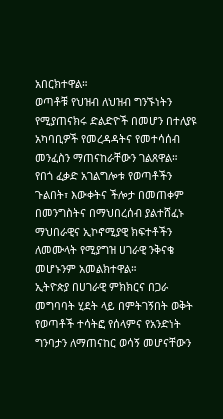አበርክተዋል።
ወጣቶቹ የህዝብ ለህዝብ ግንኙነትን የሚያጠናክሩ ድልድዮች በመሆን በተለያዩ አካባቢዎች የመረዳዳትና የመተሳሰብ መንፈስን ማጠናከራቸውን ገልጸዋል።
የበጎ ፈቃድ አገልግሎቱ የወጣቶችን ጉልበት፣ እውቀትና ችሎታ በመጠቀም በመንግስትና በማህበረሰብ ያልተሸፈኑ ማህበራዊና ኢኮኖሚያዊ ክፍተቶችን ለመሙላት የሚያግዝ ሀገራዊ ንቅናቄ መሆኑንም አመልክተዋል።
ኢትዮጵያ በሀገራዊ ምክክርና በጋራ መግባባት ሂደት ላይ በምትገኝበት ወቅት የወጣቶች ተሳትፎ የሰላምና የአንድነት ግንባታን ለማጠናከር ወሳኝ መሆናቸውን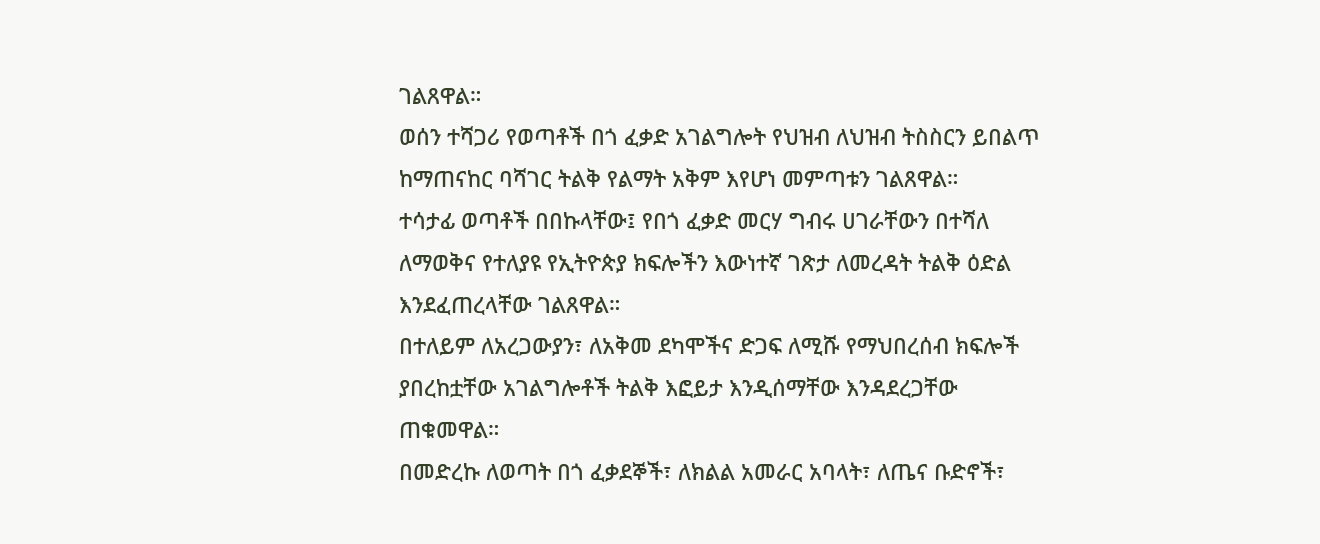ገልጸዋል።
ወሰን ተሻጋሪ የወጣቶች በጎ ፈቃድ አገልግሎት የህዝብ ለህዝብ ትስስርን ይበልጥ ከማጠናከር ባሻገር ትልቅ የልማት አቅም እየሆነ መምጣቱን ገልጸዋል።
ተሳታፊ ወጣቶች በበኩላቸው፤ የበጎ ፈቃድ መርሃ ግብሩ ሀገራቸውን በተሻለ ለማወቅና የተለያዩ የኢትዮጵያ ክፍሎችን እውነተኛ ገጽታ ለመረዳት ትልቅ ዕድል እንደፈጠረላቸው ገልጸዋል።
በተለይም ለአረጋውያን፣ ለአቅመ ደካሞችና ድጋፍ ለሚሹ የማህበረሰብ ክፍሎች ያበረከቷቸው አገልግሎቶች ትልቅ እፎይታ እንዲሰማቸው እንዳደረጋቸው ጠቁመዋል።
በመድረኩ ለወጣት በጎ ፈቃደኞች፣ ለክልል አመራር አባላት፣ ለጤና ቡድኖች፣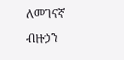ለመገናኛ ብዙኃን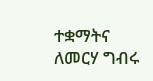ተቋማትና ለመርሃ ግብሩ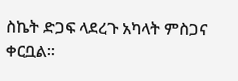ስኬት ድጋፍ ላደረጉ አካላት ምስጋና ቀርቧል።